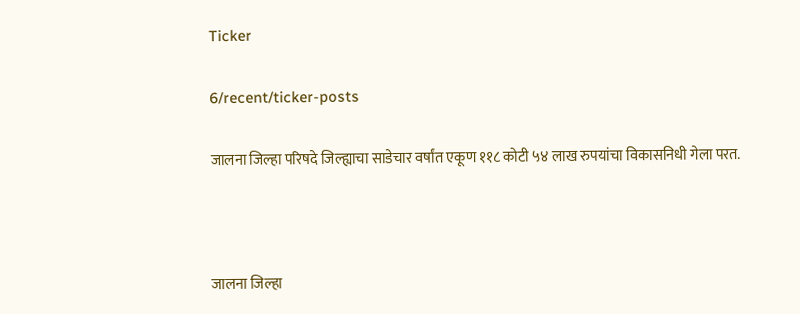Ticker

6/recent/ticker-posts

जालना जिल्हा परिषदे जिल्ह्याचा साडेचार वर्षांत एकूण ११८ कोटी ५४ लाख रुपयांचा विकासनिधी गेला परत.



जालना जिल्हा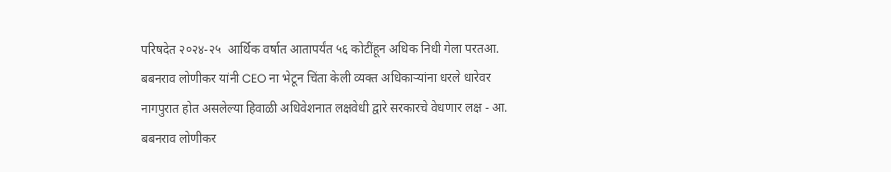परिषदेत २०२४-२५  आर्थिक वर्षात आतापर्यंत ५६ कोटींहून अधिक निधी गेला परतआ. बबनराव लोणीकर यांनी CEO ना भेटून चिंता केली व्यक्त अधिकाऱ्यांना धरले धारेवर नागपुरात होत असलेल्या हिवाळी अधिवेशनात लक्षवेधी द्वारे सरकारचे वेधणार लक्ष - आ. बबनराव लोणीकर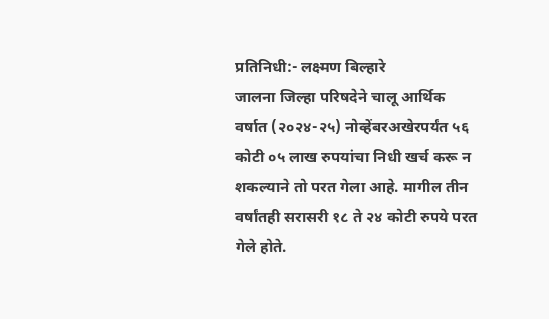प्रतिनिधी:- लक्ष्मण बिल्हारे
जालना जिल्हा परिषदेने चालू आर्थिक वर्षात (२०२४-२५) नोव्हेंबरअखेरपर्यंत ५६ कोटी ०५ लाख रुपयांचा निधी खर्च करू न शकल्याने तो परत गेला आहे. मागील तीन वर्षांतही सरासरी १८ ते २४ कोटी रुपये परत गेले होते.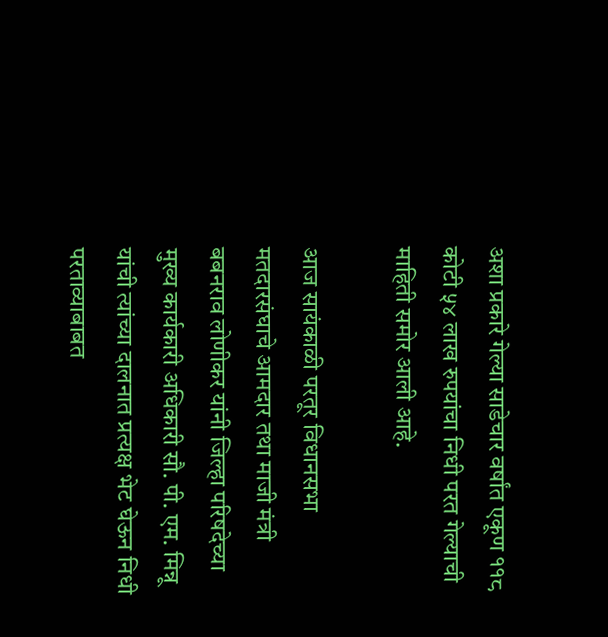अशा प्रकारे गेल्या साडेचार वर्षांत एकूण ११८ कोटी ५४ लाख रुपयांचा निधी परत गेल्याची माहिती समोर आली आहे.

आज सायंकाळी परतूर विधानसभा मतदारसंघाचे आमदार तथा माजी मंत्री बबनराव लोणीकर यांनी जिल्हा परिषदेच्या मुख्य कार्यकारी अधिकारी सौ. पी. एम. मिन्नू यांची त्यांच्या दालनात प्रत्यक्ष भेट घेऊन निधी परताव्याबाबत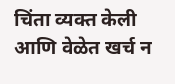चिंता व्यक्त केली आणि वेळेत खर्च न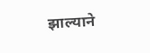झाल्याने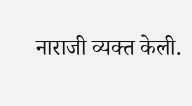नाराजी व्यक्त केली.